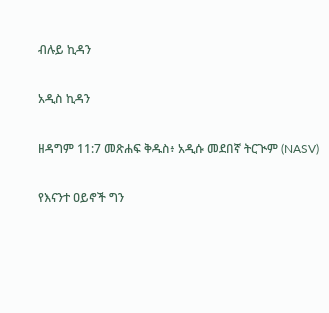ብሉይ ኪዳን

አዲስ ኪዳን

ዘዳግም 11:7 መጽሐፍ ቅዱስ፥ አዲሱ መደበኛ ትርጒም (NASV)

የእናንተ ዐይኖች ግን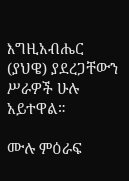እግዚአብሔር (ያህዌ) ያደረጋቸውን ሥራዎች ሁሉ አይተዋል።

ሙሉ ምዕራፍ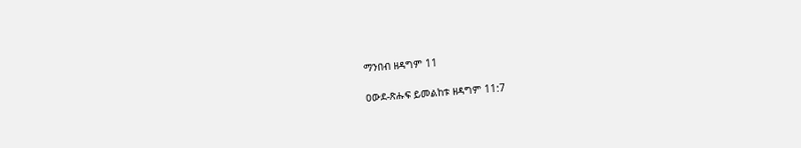ማንበብ ዘዳግም 11

ዐውደ-ጽሑፍ ይመልከቱ ዘዳግም 11:7